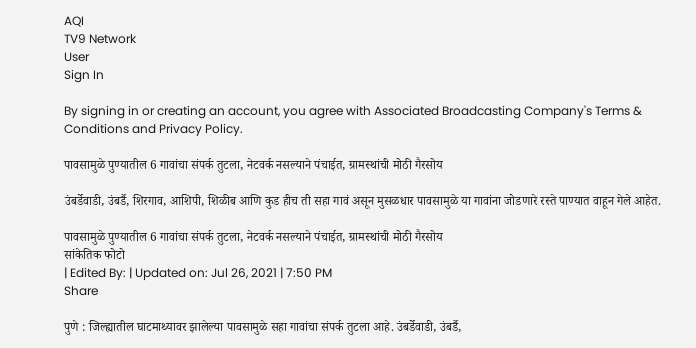AQI
TV9 Network
User
Sign In

By signing in or creating an account, you agree with Associated Broadcasting Company's Terms & Conditions and Privacy Policy.

पावसामुळे पुण्यातील 6 गावांचा संपर्क तुटला, नेटवर्क नसल्याने पंचाईत, ग्रामस्थांची मोठी गैरसोय

उंबर्डेवाडी, उंबर्डै, शिरगाव, आशिपी, शिळीब आणि कुड हीच ती सहा गावं असून मुसळधार पावसामुळे या गावांना जोडणारे रस्ते पाण्यात वाहून गेले आहेत.

पावसामुळे पुण्यातील 6 गावांचा संपर्क तुटला, नेटवर्क नसल्याने पंचाईत, ग्रामस्थांची मोठी गैरसोय
सांकेतिक फोटो
| Edited By: | Updated on: Jul 26, 2021 | 7:50 PM
Share

पुणे : जिल्ह्यातील घाटमाथ्यावर झालेल्या पावसामुळे सहा गावांचा संपर्क तुटला आहे. उंबर्डेवाडी, उंबर्डै,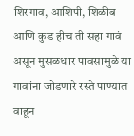शिरगाव, आशिपी, शिळीब आणि कुड हीच ती सहा गावं असून मुसळधार पावसामुळे या गावांना जोडणारे रस्ते पाण्यात वाहून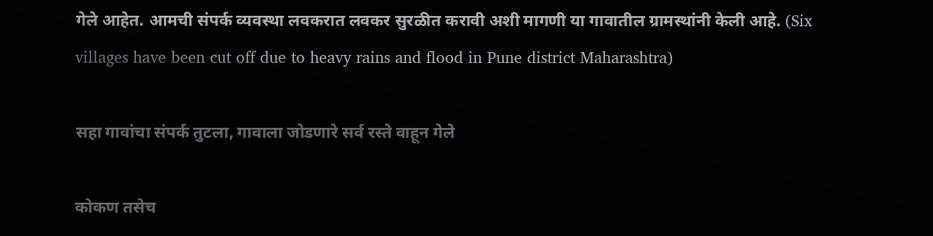गेले आहेत. आमची संपर्क व्यवस्था लवकरात लवकर सुरळीत करावी अशी मागणी या गावातील ग्रामस्थांनी केली आहे. (Six villages have been cut off due to heavy rains and flood in Pune district Maharashtra)

सहा गावांचा संपर्क तुटला, गावाला जोडणारे सर्व रस्ते वाहून गेले

कोकण तसेच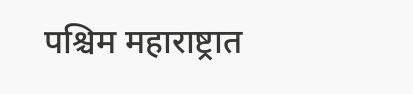पश्चिम महाराष्ट्रात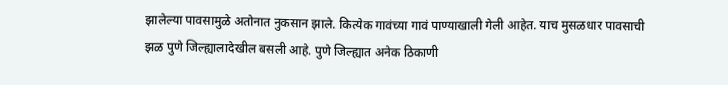झालेल्या पावसामुळे अतोनात नुकसान झाले. कित्येक गावंच्या गावं पाण्याखाली गेली आहेत. याच मुसळधार पावसाची झळ पुणे जिल्ह्यालादेखील बसली आहे. पुणे जिल्ह्यात अनेक ठिकाणी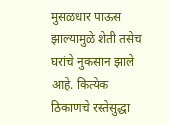मुसळधार पाऊस झाल्यामुळे शेती तसेच घरांचे नुकसान झाले आहे. कित्येक ठिकाणचे रस्तेसुद्धा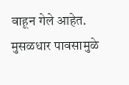वाहून गेले आहेत. मुसळधार पावसामुळे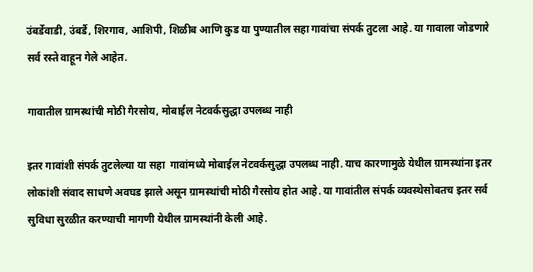उंबर्डेवाडी, उंबर्डै, शिरगाव, आशिपी, शिळीब आणि कुड या पुण्यातील सहा गावांचा संपर्क तुटला आहे. या गावाला जोडणारे सर्व रस्ते वाहून गेले आहेत.

गावातील ग्रामस्थांची मोठी गैरसोय, मोबाईल नेटवर्कसुद्धा उपलब्ध नाही

इतर गावांशी संपर्क तुटलेल्या या सहा  गावांमध्ये मोबाईल नेटवर्कसुद्धा उपलब्ध नाही. याच कारणामुळे येथील ग्रामस्थांना इतर लोकांशी संवाद साधणे अवघड झाले असून ग्रामस्थांची मोठी गैरसोय होत आहे. या गावांतील संपर्क व्यवस्थेसोबतच इतर सर्व सुविधा सुरळीत करण्याची मागणी येथील ग्रामस्थांनी केली आहे.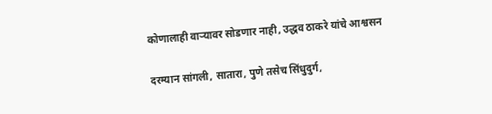कोणालाही वाऱ्यावर सोडणार नाही, उद्धव ठाकरे यांचे आश्वसन

दरम्यान सांगली, सातारा, पुणे तसेच सिंधुदुर्ग,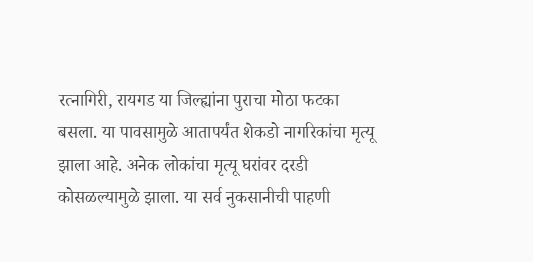रत्नागिरी, रायगड या जिल्ह्यांना पुराचा मोठा फटका बसला. या पावसामुळे आतापर्यंत शेकडो नागरिकांचा मृत्यू झाला आहे. अनेक लोकांचा मृत्यू घरांवर दरडी कोसळल्यामुळे झाला. या सर्व नुकसानीची पाहणी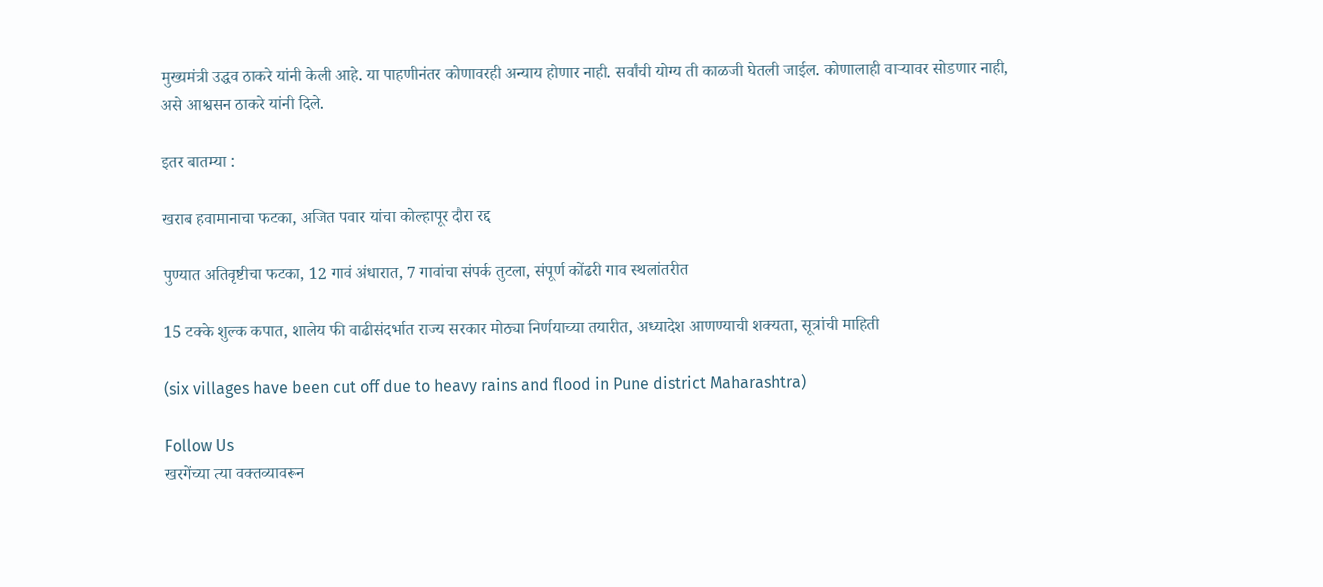मुख्यमंत्री उद्धव ठाकरे यांनी केली आहे. या पाहणीनंतर कोणावरही अन्याय होणार नाही. सर्वांची योग्य ती काळजी घेतली जाईल. कोणालाही वाऱ्यावर सोडणार नाही, असे आश्वसन ठाकरे यांनी दिले.

इतर बातम्या :

खराब हवामानाचा फटका, अजित पवार यांचा कोल्हापूर दौरा रद्द

पुण्यात अतिवृष्टीचा फटका, 12 गावं अंधारात, 7 गावांचा संपर्क तुटला, संपूर्ण कोंढरी गाव स्थलांतरीत

15 टक्के शुल्क कपात, शालेय फी वाढीसंदर्भात राज्य सरकार मोठ्या निर्णयाच्या तयारीत, अध्यादेश आणण्याची शक्यता, सूत्रांची माहिती

(six villages have been cut off due to heavy rains and flood in Pune district Maharashtra)

Follow Us
खरगेंच्या त्या वक्तव्यावरून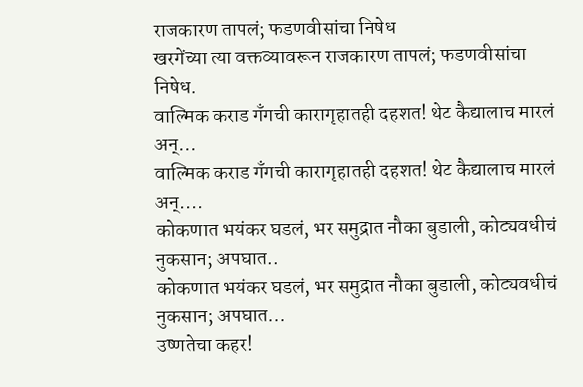राजकारण तापलं; फडणवीसांचा निषेध
खरगेंच्या त्या वक्तव्यावरून राजकारण तापलं; फडणवीसांचा निषेध.
वाल्मिक कराड गँगची कारागृहातही दहशत! थेट कैद्यालाच मारलं अन्...
वाल्मिक कराड गँगची कारागृहातही दहशत! थेट कैद्यालाच मारलं अन्....
कोकणात भयंकर घडलं, भर समुद्रात नौका बुडाली, कोट्यवधीचं नुकसान; अपघात..
कोकणात भयंकर घडलं, भर समुद्रात नौका बुडाली, कोट्यवधीचं नुकसान; अपघात...
उष्णतेचा कहर!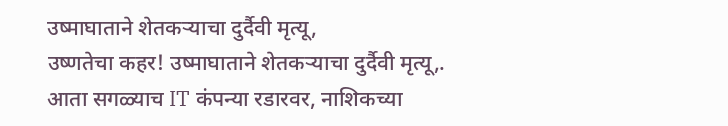उष्माघाताने शेतकऱ्याचा दुर्दैवी मृत्यू,
उष्णतेचा कहर! उष्माघाताने शेतकऱ्याचा दुर्दैवी मृत्यू,.
आता सगळ्याच IT कंपन्या रडारवर, नाशिकच्या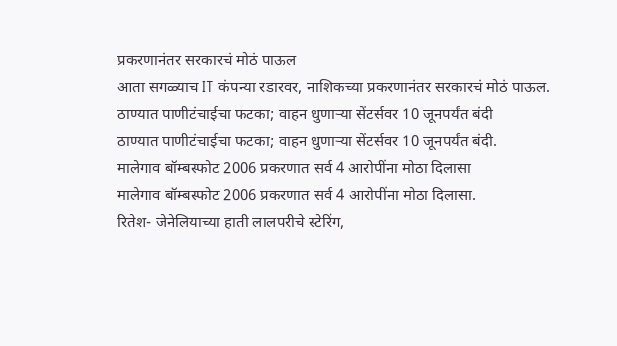प्रकरणानंतर सरकारचं मोठं पाऊल
आता सगळ्याच IT कंपन्या रडारवर, नाशिकच्या प्रकरणानंतर सरकारचं मोठं पाऊल.
ठाण्यात पाणीटंचाईचा फटका; वाहन धुणाऱ्या सेंटर्सवर 10 जूनपर्यंत बंदी
ठाण्यात पाणीटंचाईचा फटका; वाहन धुणाऱ्या सेंटर्सवर 10 जूनपर्यंत बंदी.
मालेगाव बॉम्बस्फोट 2006 प्रकरणात सर्व 4 आरोपींना मोठा दिलासा
मालेगाव बॉम्बस्फोट 2006 प्रकरणात सर्व 4 आरोपींना मोठा दिलासा.
रितेश- जेनेलियाच्या हाती लालपरीचे स्टेरिंग,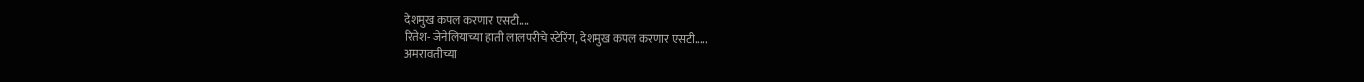देशमुख कपल करणार एसटी....
रितेश- जेनेलियाच्या हाती लालपरीचे स्टेरिंग, देशमुख कपल करणार एसटी.....
अमरावतीच्या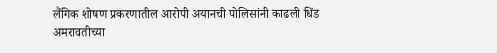लैंगिक शोषण प्रकरणातील आरोपी अयानची पोलिसांनी काढली धिंड
अमरावतीच्या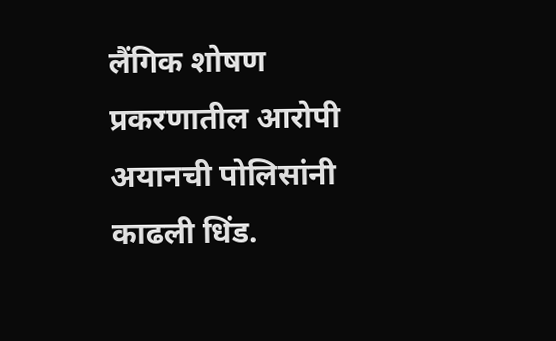लैंगिक शोषण प्रकरणातील आरोपी अयानची पोलिसांनी काढली धिंड.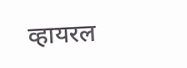व्हायरल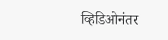व्हिडिओनंतर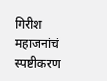गिरीश महाजनांचं स्पष्टीकरण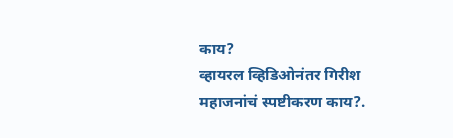काय?
व्हायरल व्हिडिओनंतर गिरीश महाजनांचं स्पष्टीकरण काय?.